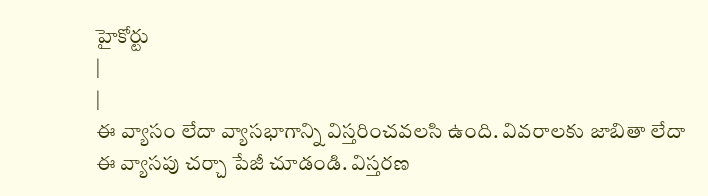హైకోర్టు
|
|
ఈ వ్యాసం లేదా వ్యాసభాగాన్ని విస్తరించవలసి ఉంది. వివరాలకు జాబితా లేదా ఈ వ్యాసపు చర్చా పేజీ చూడండి. విస్తరణ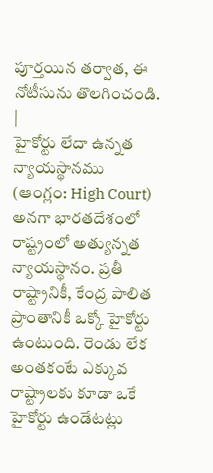పూర్తయిన తర్వాత, ఈ నోటీసును తొలగించండి. |
హైకోర్టు లేదా ఉన్నత న్యాయస్థానము (ఆంగ్లం: High Court) అనగా భారతదేశంలో రాష్ట్రంలో అత్యున్నత న్యాయస్థానం. ప్రతీ రాష్ట్రానికీ, కేంద్ర పాలిత ప్రాంతానికీ ఒక్కో హైకోర్టు ఉంటుంది. రెండు లేక అంతకంటే ఎక్కువ రాష్ట్రాలకు కూడా ఒకే హైకోర్టు ఉండేటట్లు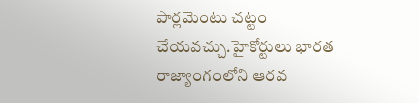పార్లమెంటు చట్టం చేయవచ్చు.హైకోర్టులు భారత రాజ్యాంగంలోని ఆరవ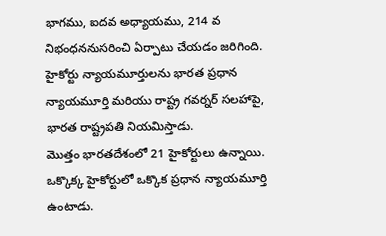భాగము, ఐదవ అధ్యాయము, 214 వ నిభంధననుసరించి ఏర్పాటు చేయడం జరిగింది.
హైకోర్టు న్యాయమూర్తులను భారత ప్రధాన న్యాయమూర్తి మరియు రాష్ట్ర గవర్నర్ సలహాపై, భారత రాష్ట్రపతి నియమిస్తాడు.
మొత్తం భారతదేశంలో 21 హైకోర్టులు ఉన్నాయి. ఒక్కొక్క హైకోర్టులో ఒక్కొక ప్రధాన న్యాయమూర్తి ఉంటాడు.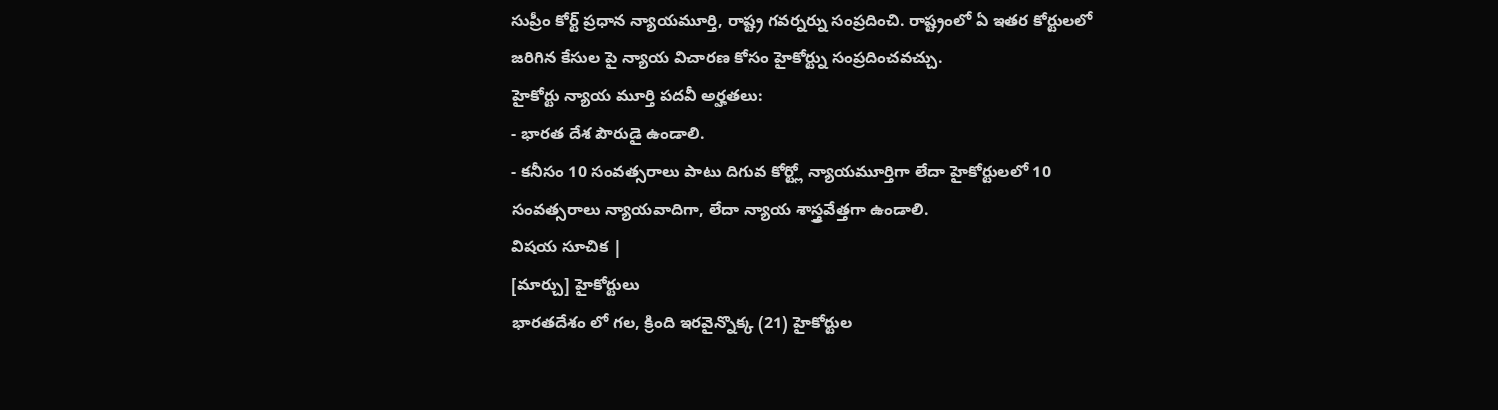సుప్రీం కోర్ట్ ప్రధాన న్యాయమూర్తి, రాష్ట్ర గవర్నర్ను సంప్రదించి. రాష్ట్రంలో ఏ ఇతర కోర్టులలో జరిగిన కేసుల పై న్యాయ విచారణ కోసం హైకోర్ట్ను సంప్రదించవచ్చు.
హైకోర్టు న్యాయ మూర్తి పదవీ అర్హతలు:
- భారత దేశ పౌరుడై ఉండాలి.
- కనీసం 10 సంవత్సరాలు పాటు దిగువ కోర్ట్లో న్యాయమూర్తిగా లేదా హైకోర్టులలో 10 సంవత్సరాలు న్యాయవాదిగా, లేదా న్యాయ శాస్త్రవేత్తగా ఉండాలి.
విషయ సూచిక |
[మార్చు] హైకోర్టులు
భారతదేశం లో గల, క్రింది ఇరవైన్నొక్క (21) హైకోర్టుల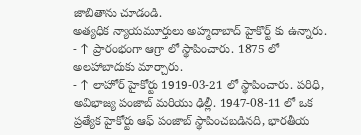జాబితాను చూడండి.
అత్యధిక న్యాయమూర్తులు అహ్మదాబాద్ హైకొర్ట్ కు ఉన్నారు.
- ↑ ప్రారంభంగా ఆగ్రా లో స్థాపించారు. 1875 లో అలహాబాదుకు మార్చారు.
- ↑ లాహోర్ హైకోర్టు 1919-03-21 లో స్థాపించారు. పరిధి, అవిభాజ్య పంజాబ్ మరియు ఢిల్లీ. 1947-08-11 లో ఒక ప్రత్యేక హైకోర్టు ఆఫ్ పంజాబ్ స్థాపించబడినది, భారతీయ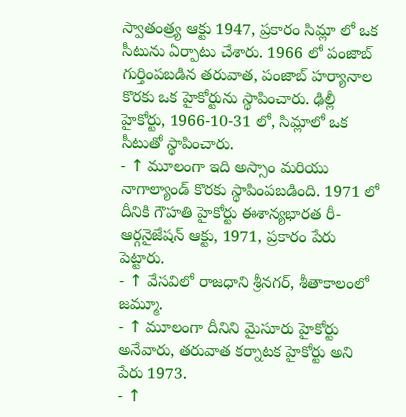స్వాతంత్ర్య ఆక్టు 1947, ప్రకారం సిమ్లా లో ఒక సీటును ఏర్పాటు చేశారు. 1966 లో పంజాబ్ గుర్తింపబడిన తరువాత, పంజాబ్ హర్యానాల కొరకు ఒక హైకోర్టును స్థాపించారు. ఢిల్లీ హైకోర్టు, 1966-10-31 లో, సిమ్లాలో ఒక సీటుతో స్థాపించారు.
- ↑ మూలంగా ఇది అస్సాం మరియు నాగాల్యాండ్ కొరకు స్థాపింపబడింది. 1971 లో దీనికి గౌహతి హైకోర్టు ఈశాన్యభారత రీ-ఆర్గనైజేషన్ ఆక్టు, 1971, ప్రకారం పేరు పెట్టారు.
- ↑ వేసవిలో రాజధాని శ్రీనగర్, శీతాకాలంలో జమ్మూ.
- ↑ మూలంగా దీనిని మైసూరు హైకోర్టు అనేవారు, తరువాత కర్నాటక హైకోర్టు అని పేరు 1973.
- ↑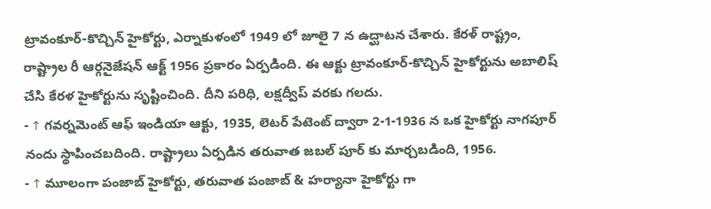ట్రావంకూర్-కొచ్చిన్ హైకోర్టు, ఎర్నాకుళంలో 1949 లో జూలై 7 న ఉద్ఘాటన చేశారు. కేరళ్ రాష్ట్రం, రాష్ట్రాల రీ ఆర్గనైజేషన్ ఆక్ట్ 1956 ప్రకారం ఏర్పడింది. ఈ ఆక్టు ట్రావంకూర్-కొచ్చిన్ హైకోర్టును అబాలిష్ చేసి కేరళ హైకోర్టును సృష్టించింది. దీని పరిధి, లక్షద్వీప్ వరకు గలదు.
- ↑ గవర్నమెంట్ ఆఫ్ ఇండియా ఆక్టు, 1935, లెటర్ పేటెంట్ ద్వారా 2-1-1936 న ఒక హైకోర్టు నాగపూర్ నందు స్థాపించబదింది. రాష్ట్రాలు ఏర్పడిన తరువాత జబల్ పూర్ కు మార్చబడింది, 1956.
- ↑ మూలంగా పంజాబ్ హైకోర్టు, తరువాత పంజాబ్ & హర్యానా హైకోర్టు గా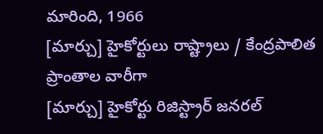మారింది, 1966
[మార్చు] హైకోర్టులు రాష్ట్రాలు / కేంద్రపాలిత ప్రాంతాల వారీగా
[మార్చు] హైకోర్టు రిజిస్ట్రార్ జనరల్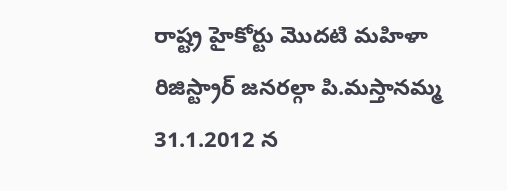రాష్ట్ర హైకోర్టు మొదటి మహిళా రిజిస్ట్రార్ జనరల్గా పి.మస్తానమ్మ 31.1.2012 న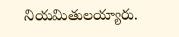నియమితులయ్యారు.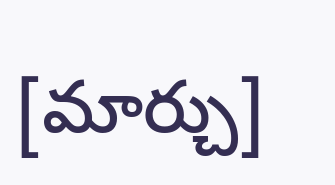[మార్చు]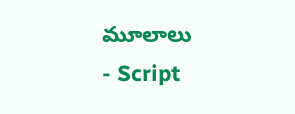మూలాలు
- Script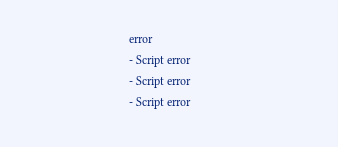error
- Script error
- Script error
- Script error